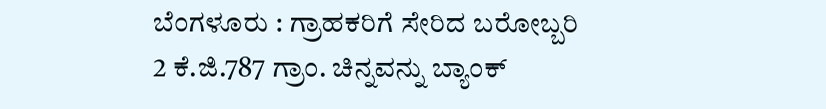ಬೆಂಗಳೂರು : ಗ್ರಾಹಕರಿಗೆ ಸೇರಿದ ಬರೋಬ್ಬರಿ 2 ಕೆ.ಜಿ.787 ಗ್ರಾಂ. ಚಿನ್ನವನ್ನು ಬ್ಯಾಂಕ್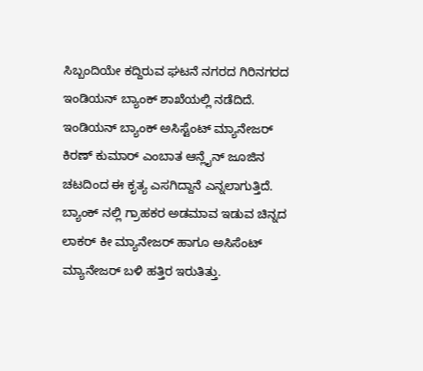ಸಿಬ್ಬಂದಿಯೇ ಕದ್ದಿರುವ ಘಟನೆ ನಗರದ ಗಿರಿನಗರದ ಇಂಡಿಯನ್ ಬ್ಯಾಂಕ್ ಶಾಖೆಯಲ್ಲಿ ನಡೆದಿದೆ.
ಇಂಡಿಯನ್ ಬ್ಯಾಂಕ್ ಅಸಿಸ್ಟೆಂಟ್ ಮ್ಯಾನೇಜರ್ ಕಿರಣ್ ಕುಮಾರ್ ಎಂಬಾತ ಆನ್ಲೈನ್ ಜೂಜಿನ ಚಟದಿಂದ ಈ ಕೃತ್ಯ ಎಸಗಿದ್ದಾನೆ ಎನ್ನಲಾಗುತ್ತಿದೆ. ಬ್ಯಾಂಕ್ ನಲ್ಲಿ ಗ್ರಾಹಕರ ಅಡಮಾವ ಇಡುವ ಚಿನ್ನದ ಲಾಕರ್ ಕೀ ಮ್ಯಾನೇಜರ್ ಹಾಗೂ ಅಸಿಸೆಂಟ್ ಮ್ಯಾನೇಜರ್ ಬಳಿ ಹತ್ತಿರ ಇರುತಿತ್ತು.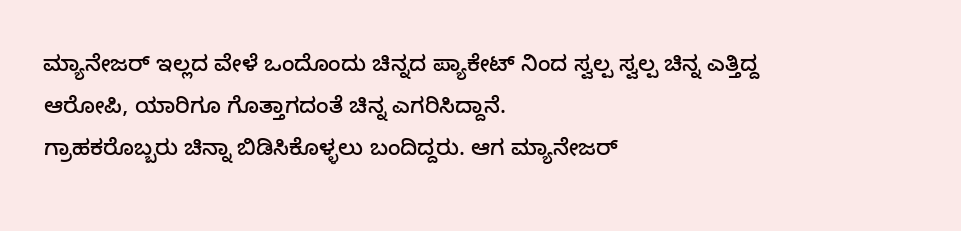ಮ್ಯಾನೇಜರ್ ಇಲ್ಲದ ವೇಳೆ ಒಂದೊಂದು ಚಿನ್ನದ ಪ್ಯಾಕೇಟ್ ನಿಂದ ಸ್ವಲ್ಪ ಸ್ವಲ್ಪ ಚಿನ್ನ ಎತ್ತಿದ್ದ ಆರೋಪಿ, ಯಾರಿಗೂ ಗೊತ್ತಾಗದಂತೆ ಚಿನ್ನ ಎಗರಿಸಿದ್ದಾನೆ.
ಗ್ರಾಹಕರೊಬ್ಬರು ಚಿನ್ನಾ ಬಿಡಿಸಿಕೊಳ್ಳಲು ಬಂದಿದ್ದರು. ಆಗ ಮ್ಯಾನೇಜರ್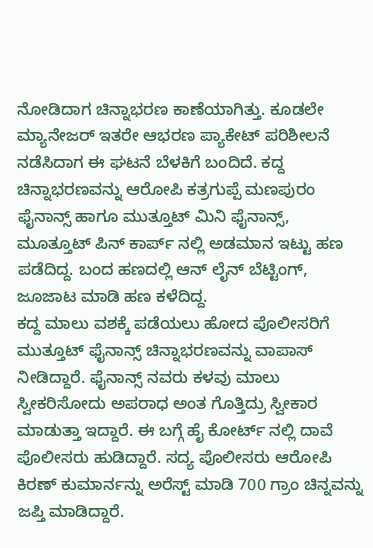ನೋಡಿದಾಗ ಚಿನ್ನಾಭರಣ ಕಾಣೆಯಾಗಿತ್ತು. ಕೂಡಲೇ ಮ್ಯಾನೇಜರ್ ಇತರೇ ಆಭರಣ ಪ್ಯಾಕೇಟ್ ಪರಿಶೀಲನೆ ನಡೆಸಿದಾಗ ಈ ಘಟನೆ ಬೆಳಕಿಗೆ ಬಂದಿದೆ. ಕದ್ದ ಚಿನ್ನಾಭರಣವನ್ನು ಆರೋಪಿ ಕತ್ರಗುಪ್ಪೆ ಮಣಪುರಂ ಫೈನಾನ್ಸ್ ಹಾಗೂ ಮುತ್ತೂಟ್ ಮಿನಿ ಫೈನಾನ್ಸ್, ಮೂತ್ತೂಟ್ ಪಿನ್ ಕಾರ್ಪ್ ನಲ್ಲಿ ಅಡಮಾನ ಇಟ್ಟು ಹಣ ಪಡೆದಿದ್ದ. ಬಂದ ಹಣದಲ್ಲಿ ಆನ್ ಲೈನ್ ಬೆಟ್ಟಿಂಗ್, ಜೂಜಾಟ ಮಾಡಿ ಹಣ ಕಳೆದಿದ್ದ.
ಕದ್ದ ಮಾಲು ವಶಕ್ಕೆ ಪಡೆಯಲು ಹೋದ ಪೊಲೀಸರಿಗೆ ಮುತ್ತೂಟ್ ಫೈನಾನ್ಸ್ ಚಿನ್ನಾಭರಣವನ್ನು ವಾಪಾಸ್ ನೀಡಿದ್ದಾರೆ. ಫೈನಾನ್ಸ್ ನವರು ಕಳವು ಮಾಲು ಸ್ವೀಕರಿಸೋದು ಅಪರಾಧ ಅಂತ ಗೊತ್ತಿದ್ರು ಸ್ವೀಕಾರ ಮಾಡುತ್ತಾ ಇದ್ದಾರೆ. ಈ ಬಗ್ಗೆ ಹೈ ಕೋರ್ಟ್ ನಲ್ಲಿ ದಾವೆ ಪೊಲೀಸರು ಹುಡಿದ್ದಾರೆ. ಸದ್ಯ ಪೊಲೀಸರು ಆರೋಪಿ ಕಿರಣ್ ಕುಮಾರ್ನನ್ನು ಅರೆಸ್ಟ್ ಮಾಡಿ 700 ಗ್ರಾಂ ಚಿನ್ನವನ್ನು ಜಪ್ತಿ ಮಾಡಿದ್ದಾರೆ.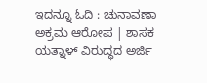ಇದನ್ನೂ ಓದಿ : ಚುನಾವಣಾ ಅಕ್ರಮ ಆರೋಪ | ಶಾಸಕ ಯತ್ನಾಳ್ ವಿರುದ್ಧದ ಅರ್ಜಿ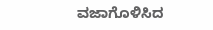ವಜಾಗೊಳಿಸಿದ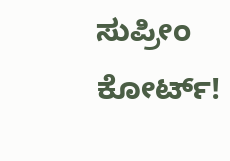ಸುಪ್ರೀಂ ಕೋರ್ಟ್!